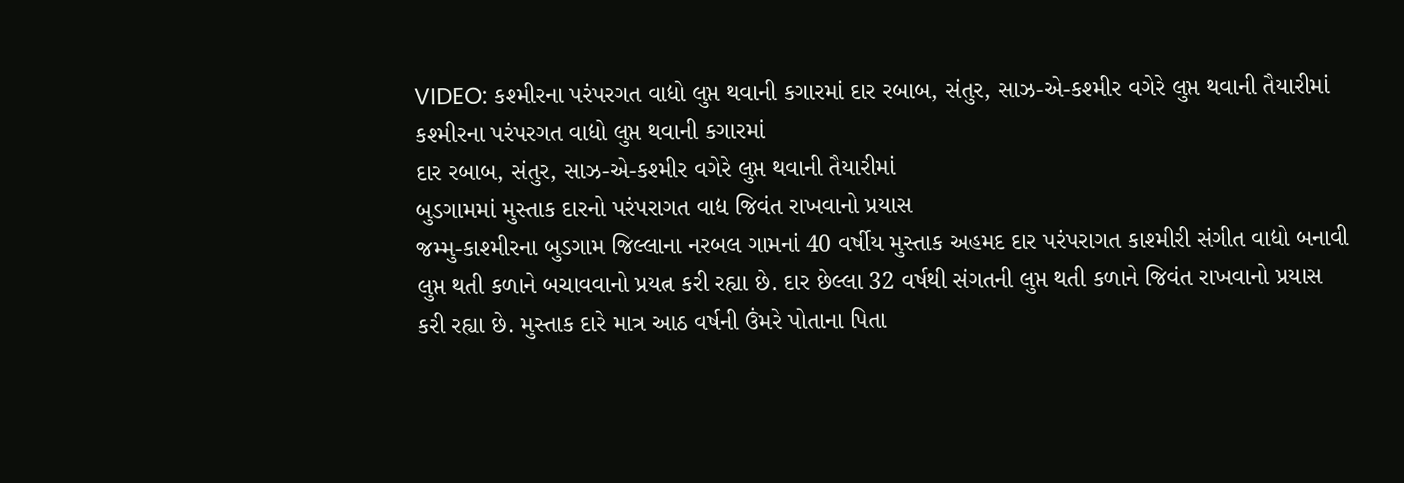VIDEO: કશ્મીરના પરંપરગત વાદ્યો લુપ્ત થવાની કગારમાં દાર રબાબ, સંતુર, સાઝ-એ-કશ્મીર વગેરે લુપ્ત થવાની તૈયારીમાં
કશ્મીરના પરંપરગત વાદ્યો લુપ્ત થવાની કગારમાં
દાર રબાબ, સંતુર, સાઝ-એ-કશ્મીર વગેરે લુપ્ત થવાની તૈયારીમાં
બુડગામમાં મુસ્તાક દારનો પરંપરાગત વાદ્ય જિવંત રાખવાનો પ્રયાસ
જમ્મુ-કાશ્મીરના બુડગામ જિલ્લાના નરબલ ગામનાં 40 વર્ષીય મુસ્તાક અહમદ દાર પરંપરાગત કાશ્મીરી સંગીત વાદ્યો બનાવી લુપ્ત થતી કળાને બચાવવાનો પ્રયત્ન કરી રહ્યા છે. દાર છેલ્લા 32 વર્ષથી સંગતની લુપ્ત થતી કળાને જિવંત રાખવાનો પ્રયાસ કરી રહ્યા છે. મુસ્તાક દારે માત્ર આઠ વર્ષની ઉંમરે પોતાના પિતા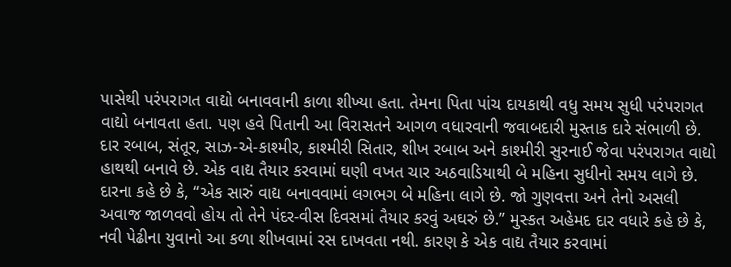પાસેથી પરંપરાગત વાદ્યો બનાવવાની કાળા શીખ્યા હતા. તેમના પિતા પાંચ દાયકાથી વધુ સમય સુધી પરંપરાગત વાદ્યો બનાવતા હતા. પણ હવે પિતાની આ વિરાસતને આગળ વધારવાની જવાબદારી મુસ્તાક દારે સંભાળી છે. દાર રબાબ, સંતૂર, સાઝ-એ-કાશ્મીર, કાશ્મીરી સિતાર, શીખ રબાબ અને કાશ્મીરી સુરનાઈ જેવા પરંપરાગત વાદ્યો હાથથી બનાવે છે. એક વાદ્ય તૈયાર કરવામાં ઘણી વખત ચાર અઠવાડિયાથી બે મહિના સુધીનો સમય લાગે છે. દારના કહે છે કે, “એક સારું વાદ્ય બનાવવામાં લગભગ બે મહિના લાગે છે. જો ગુણવત્તા અને તેનો અસલી અવાજ જાળવવો હોય તો તેને પંદર-વીસ દિવસમાં તૈયાર કરવું અઘરું છે.” મુસ્કત અહેમદ દાર વધારે કહે છે કે, નવી પેઢીના યુવાનો આ કળા શીખવામાં રસ દાખવતા નથી. કારણ કે એક વાદ્ય તૈયાર કરવામાં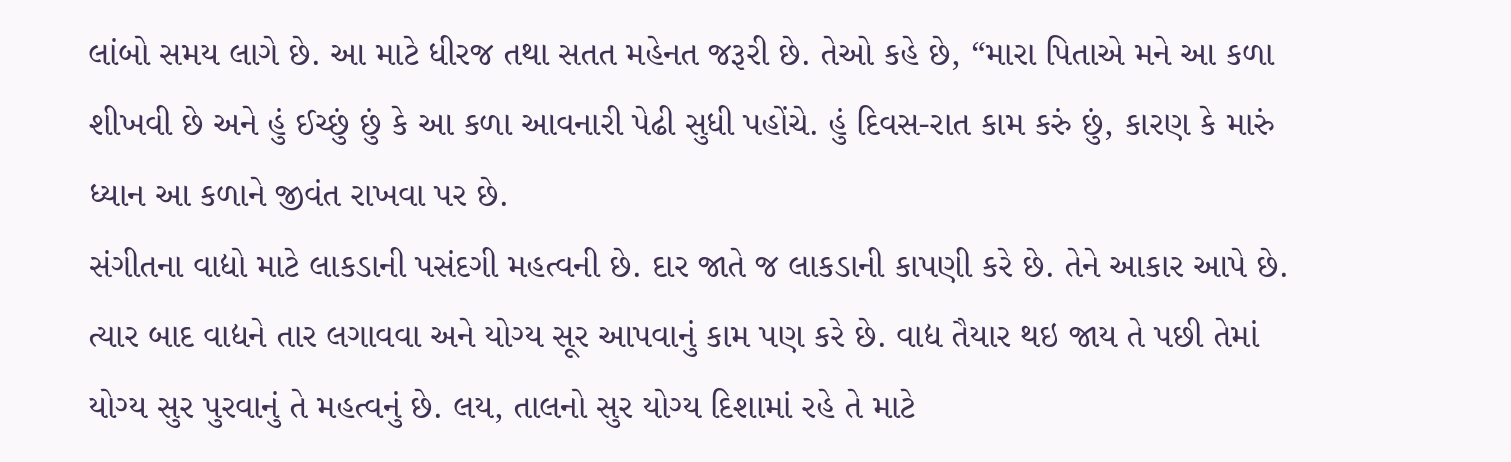લાંબો સમય લાગે છે. આ માટે ધીરજ તથા સતત મહેનત જરૂરી છે. તેઓ કહે છે, “મારા પિતાએ મને આ કળા શીખવી છે અને હું ઈચ્છું છું કે આ કળા આવનારી પેઢી સુધી પહોંચે. હું દિવસ-રાત કામ કરું છું, કારણ કે મારું ધ્યાન આ કળાને જીવંત રાખવા પર છે.
સંગીતના વાદ્યો માટે લાકડાની પસંદગી મહત્વની છે. દાર જાતે જ લાકડાની કાપણી કરે છે. તેને આકાર આપે છે. ત્યાર બાદ વાદ્યને તાર લગાવવા અને યોગ્ય સૂર આપવાનું કામ પણ કરે છે. વાદ્ય તૈયાર થઇ જાય તે પછી તેમાં યોગ્ય સુર પુરવાનું તે મહત્વનું છે. લય, તાલનો સુર યોગ્ય દિશામાં રહે તે માટે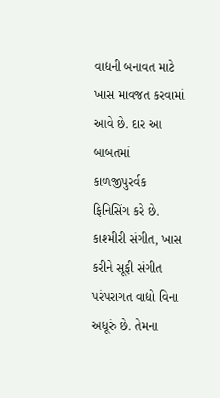વાદ્યની બનાવત માટે ખાસ માવજત કરવામાં આવે છે. દાર આ બાબતમાં કાળજીપુરર્વક ફિનિસિંગ કરે છે.
કાશ્મીરી સંગીત, ખાસ કરીને સૂફી સંગીત પરંપરાગત વાદ્યો વિના અધૂરું છે. તેમના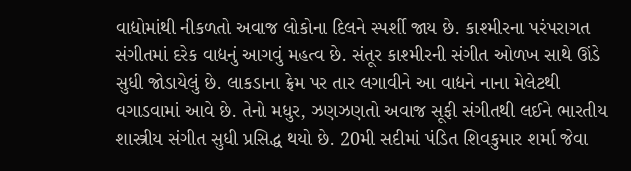વાદ્યોમાંથી નીકળતો અવાજ લોકોના દિલને સ્પર્શી જાય છે. કાશ્મીરના પરંપરાગત સંગીતમાં દરેક વાદ્યનું આગવું મહત્વ છે. સંતૂર કાશ્મીરની સંગીત ઓળખ સાથે ઊંડે સુધી જોડાયેલું છે. લાકડાના ફ્રેમ પર તાર લગાવીને આ વાદ્યને નાના મેલેટથી વગાડવામાં આવે છે. તેનો મધુર, ઝણઝણતો અવાજ સૂફી સંગીતથી લઈને ભારતીય શાસ્ત્રીય સંગીત સુધી પ્રસિદ્ધ થયો છે. 20મી સદીમાં પંડિત શિવકુમાર શર્મા જેવા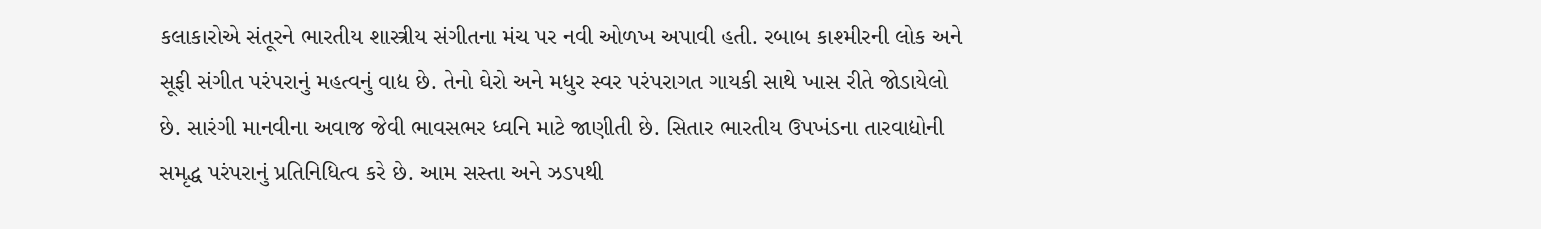કલાકારોએ સંતૂરને ભારતીય શાસ્ત્રીય સંગીતના મંચ પર નવી ઓળખ અપાવી હતી. રબાબ કાશ્મીરની લોક અને સૂફી સંગીત પરંપરાનું મહત્વનું વાદ્ય છે. તેનો ઘેરો અને મધુર સ્વર પરંપરાગત ગાયકી સાથે ખાસ રીતે જોડાયેલો છે. સારંગી માનવીના અવાજ જેવી ભાવસભર ધ્વનિ માટે જાણીતી છે. સિતાર ભારતીય ઉપખંડના તારવાદ્યોની સમૃદ્ધ પરંપરાનું પ્રતિનિધિત્વ કરે છે. આમ સસ્તા અને ઝડપથી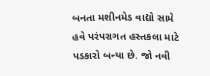બનતા મશીનમેડ વાદ્યો સામે હવે પરંપરાગત હસ્તકલા માટે પડકારો બન્યા છે. જો નવી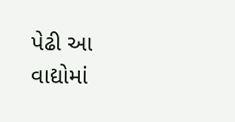પેઢી આ વાદ્યોમાં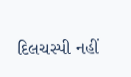દિલચસ્પી નહીં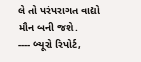લે તો પરંપરાગત વાદ્યો મૌન બની જશે.
---- બ્યૂરો રિપોર્ટ,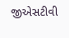જીએસટીવી